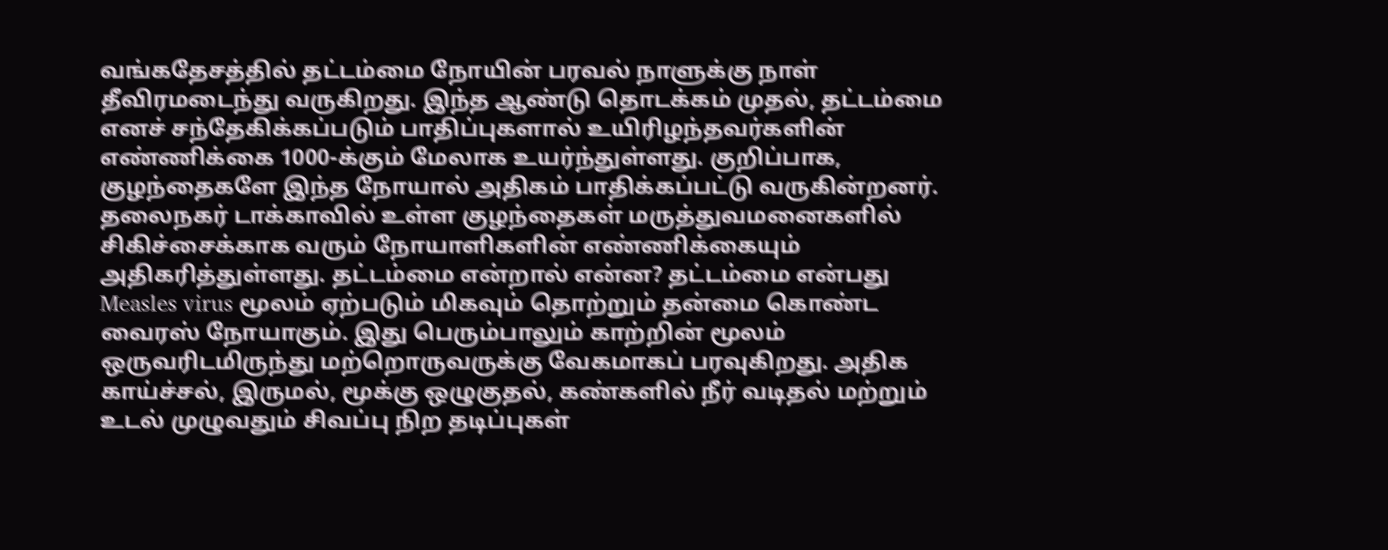வங்கதேசத்தில் தட்டம்மை நோயின் பரவல் நாளுக்கு நாள் தீவிரமடைந்து வருகிறது. இந்த ஆண்டு தொடக்கம் முதல், தட்டம்மை எனச் சந்தேகிக்கப்படும் பாதிப்புகளால் உயிரிழந்தவர்களின் எண்ணிக்கை 1000-க்கும் மேலாக உயர்ந்துள்ளது. குறிப்பாக, குழந்தைகளே இந்த நோயால் அதிகம் பாதிக்கப்பட்டு வருகின்றனர். தலைநகர் டாக்காவில் உள்ள குழந்தைகள் மருத்துவமனைகளில் சிகிச்சைக்காக வரும் நோயாளிகளின் எண்ணிக்கையும் அதிகரித்துள்ளது. தட்டம்மை என்றால் என்ன? தட்டம்மை என்பது Measles virus மூலம் ஏற்படும் மிகவும் தொற்றும் தன்மை கொண்ட வைரஸ் நோயாகும். இது பெரும்பாலும் காற்றின் மூலம் ஒருவரிடமிருந்து மற்றொருவருக்கு வேகமாகப் பரவுகிறது. அதிக காய்ச்சல், இருமல், மூக்கு ஒழுகுதல், கண்களில் நீர் வடிதல் மற்றும் உடல் முழுவதும் சிவப்பு நிற தடிப்புகள்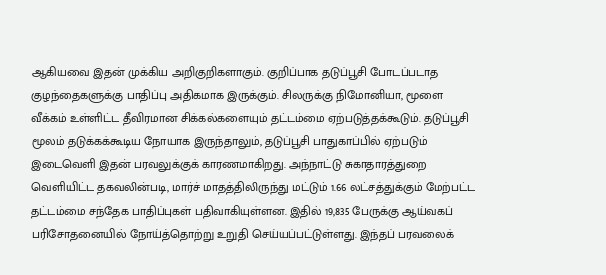ஆகியவை இதன் முக்கிய அறிகுறிகளாகும். குறிப்பாக தடுப்பூசி போடப்படாத குழந்தைகளுக்கு பாதிப்பு அதிகமாக இருக்கும். சிலருக்கு நிமோனியா, மூளை வீக்கம் உள்ளிட்ட தீவிரமான சிக்கல்களையும் தட்டம்மை ஏற்படுத்தக்கூடும். தடுப்பூசி மூலம் தடுக்கக்கூடிய நோயாக இருந்தாலும், தடுப்பூசி பாதுகாப்பில் ஏற்படும் இடைவெளி இதன் பரவலுக்குக் காரணமாகிறது. அந்நாட்டு சுகாதாரத்துறை வெளியிட்ட தகவலின்படி, மார்ச் மாதத்திலிருந்து மட்டும் 1.66 லட்சத்துக்கும் மேற்பட்ட தட்டம்மை சந்தேக பாதிப்புகள் பதிவாகியுள்ளன. இதில் 19,835 பேருக்கு ஆய்வகப் பரிசோதனையில் நோய்த்தொற்று உறுதி செய்யப்பட்டுள்ளது. இந்தப் பரவலைக்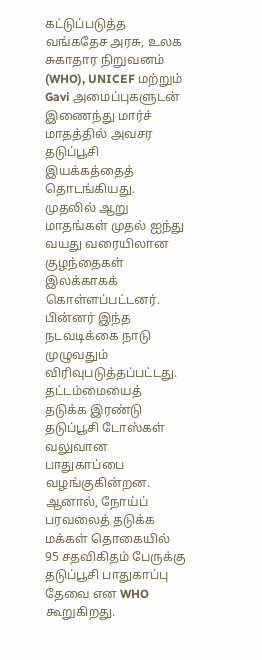கட்டுப்படுத்த வங்கதேச அரசு, உலக சுகாதார நிறுவனம் (WHO), UNICEF மற்றும் Gavi அமைப்புகளுடன் இணைந்து மார்ச் மாதத்தில் அவசர தடுப்பூசி இயக்கத்தைத் தொடங்கியது. முதலில் ஆறு மாதங்கள் முதல் ஐந்து வயது வரையிலான குழந்தைகள் இலக்காகக் கொள்ளப்பட்டனர். பின்னர் இந்த நடவடிக்கை நாடு முழுவதும் விரிவுபடுத்தப்பட்டது. தட்டம்மையைத் தடுக்க இரண்டு தடுப்பூசி டோஸ்கள் வலுவான பாதுகாப்பை வழங்குகின்றன. ஆனால், நோய்ப் பரவலைத் தடுக்க மக்கள் தொகையில் 95 சதவிகிதம் பேருக்கு தடுப்பூசி பாதுகாப்பு தேவை என WHO கூறுகிறது.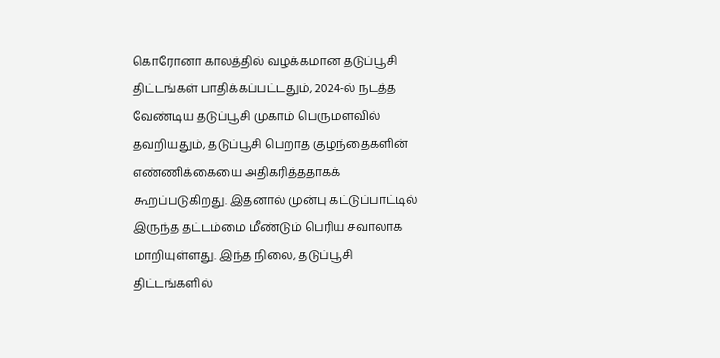கொரோனா காலத்தில் வழக்கமான தடுப்பூசி திட்டங்கள் பாதிக்கப்பட்டதும், 2024-ல் நடத்த வேண்டிய தடுப்பூசி முகாம் பெருமளவில் தவறியதும், தடுப்பூசி பெறாத குழந்தைகளின் எண்ணிக்கையை அதிகரித்ததாகக் கூறப்படுகிறது. இதனால் முன்பு கட்டுப்பாட்டில் இருந்த தட்டம்மை மீண்டும் பெரிய சவாலாக மாறியுள்ளது. இந்த நிலை, தடுப்பூசி திட்டங்களில்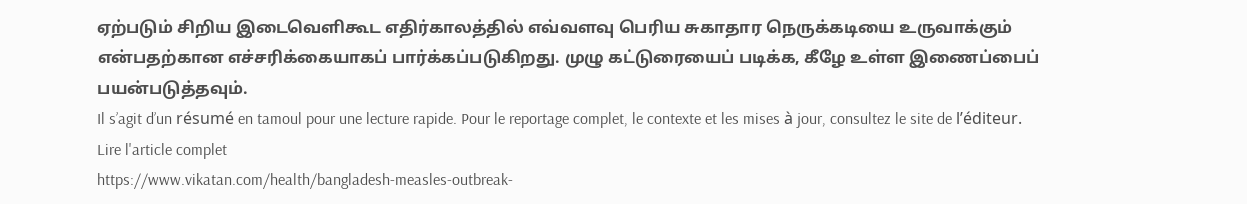ஏற்படும் சிறிய இடைவெளிகூட எதிர்காலத்தில் எவ்வளவு பெரிய சுகாதார நெருக்கடியை உருவாக்கும் என்பதற்கான எச்சரிக்கையாகப் பார்க்கப்படுகிறது. முழு கட்டுரையைப் படிக்க, கீழே உள்ள இணைப்பைப் பயன்படுத்தவும்.
Il s’agit d’un résumé en tamoul pour une lecture rapide. Pour le reportage complet, le contexte et les mises à jour, consultez le site de l’éditeur.
Lire l'article complet
https://www.vikatan.com/health/bangladesh-measles-outbreak-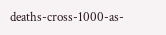deaths-cross-1000-as-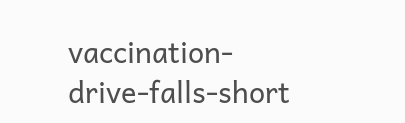vaccination-drive-falls-short